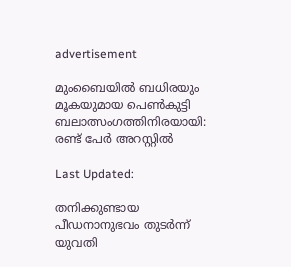advertisement

മുംബൈയിൽ ബധിരയും മൂകയുമായ പെൺകുട്ടി ബലാത്സംഗത്തിനിരയായി: രണ്ട് പേർ അറസ്റ്റിൽ

Last Updated:

തനിക്കുണ്ടായ പീഡനാനുഭവം തുടർന്ന് യുവതി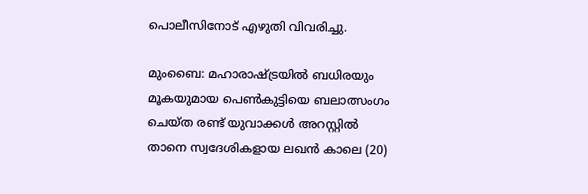പൊലീസിനോട് എഴുതി വിവരിച്ചു.

മുംബൈ: മഹാരാഷ്ട്രയിൽ ബധിരയും മൂകയുമായ പെൺകുട്ടിയെ ബലാത്സംഗം ചെയ്ത രണ്ട് യുവാക്കൾ അറസ്റ്റില്‍ താനെ സ്വദേശികളായ ലഖൻ കാലെ (20)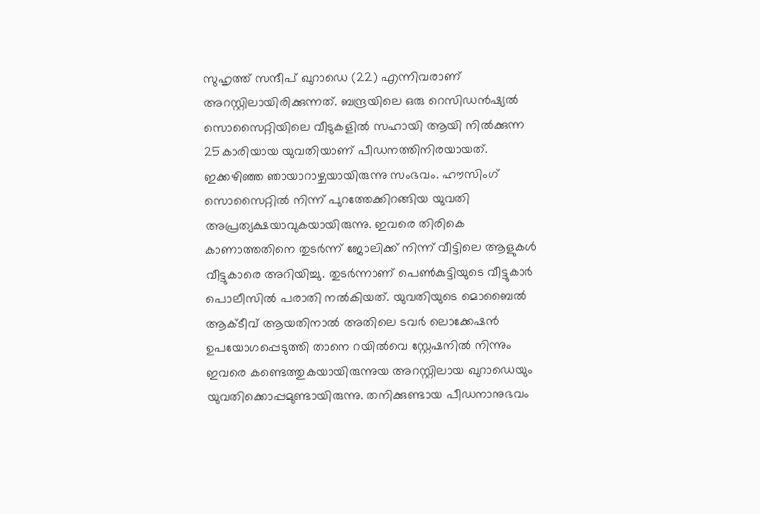സുഹൃത്ത് സന്ദീപ് ഖുറാഡെ (22) എന്നിവരാണ് അറസ്റ്റിലായിരിക്കുന്നത്. ബന്ദ്രയിലെ ഒരു റെസിഡന്‍ഷ്യൽ സൊസൈറ്റിയിലെ വീടുകളില്‍ സഹായി ആയി നിൽക്കുന്ന 25കാരിയായ യുവതിയാണ് പീഡനത്തിനിരയായത്.
ഇക്കഴിഞ്ഞ ഞായാറാഴ്ചയായിരുന്നു സംഭവം. ഹൗസിംഗ് സൊസൈറ്റിൽ നിന്ന് പുറത്തേക്കിറങ്ങിയ യുവതി അപ്രത്യക്ഷയാവുകയായിരുന്നു. ഇവരെ തിരികെ കാണാത്തതിനെ തുടർന്ന് ജോലിക്ക് നിന്ന് വീട്ടിലെ ആളുകൾ വീട്ടുകാരെ അറിയിച്ചു. തുടർന്നാണ് പെൺകുട്ടിയുടെ വീട്ടുകാർ പൊലീസിൽ പരാതി നൽകിയത്. യുവതിയുടെ മൊബൈൽ ആക്ടീവ് ആയതിനാൽ അതിലെ ടവർ ലൊക്കേഷൻ ഉപയോഗപ്പെടുത്തി താനെ റയില്‍വെ സ്റ്റേഷനിൽ നിന്നും ഇവരെ കണ്ടെത്തുകയായിരുന്നുയ അറസ്റ്റിലായ ഖുറാഡെയും യുവതിക്കൊപ്പമുണ്ടായിരുന്നു. തനിക്കുണ്ടായ പീഡനാനുഭവം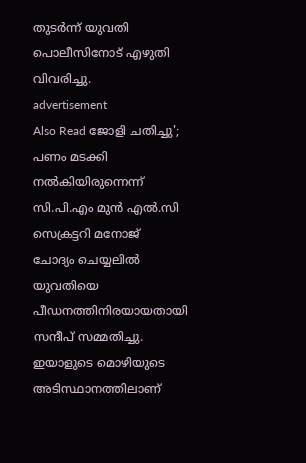തുടർന്ന് യുവതി പൊലീസിനോട് എഴുതി വിവരിച്ചു.
advertisement
Also Read ജോളി ചതിച്ചു'; പണം മടക്കി നൽകിയിരുന്നെന്ന് സി.പി.എം മുൻ എൽ.സി സെക്രട്ടറി മനോജ്
ചോദ്യം ചെയ്യലിൽ യുവതിയെ പീഡനത്തിനിരയായതായി സന്ദീപ് സമ്മതിച്ചു. ഇയാളുടെ മൊഴിയുടെ അടിസ്ഥാനത്തിലാണ്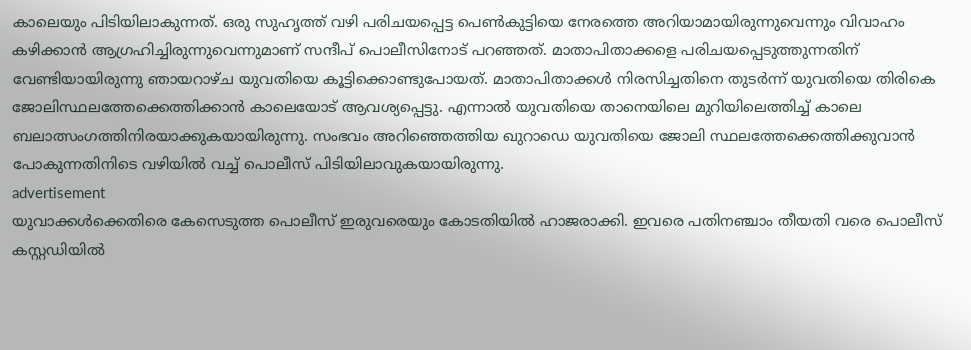കാലെയും പിടിയിലാകുന്നത്. ഒരു സുഹൃത്ത് വഴി പരിചയപ്പെട്ട പെൺകുട്ടിയെ നേരത്തെ അറിയാമായിരുന്നുവെന്നും വിവാഹം കഴിക്കാൻ ആഗ്രഹിച്ചിരുന്നുവെന്നുമാണ് സന്ദീപ് പൊലീസിനോട് പറഞ്ഞത്. മാതാപിതാക്കളെ പരിചയപ്പെടുത്തുന്നതിന് വേണ്ടിയായിരുന്നു ഞായറാഴ്ച യുവതിയെ കൂട്ടിക്കൊണ്ടുപോയത്. മാതാപിതാക്കൾ നിരസിച്ചതിനെ തുടര്‍ന്ന് യുവതിയെ തിരികെ ജോലിസ്ഥലത്തേക്കെത്തിക്കാൻ കാലെയോട് ആവശ്യപ്പെട്ടു. എന്നാൽ യുവതിയെ താനെയിലെ മുറിയിലെത്തിച്ച് കാലെ ബലാത്സംഗത്തിനിരയാക്കുകയായിരുന്നു. സംഭവം അറിഞ്ഞെത്തിയ ഖുറാഡെ യുവതിയെ ജോലി സ്ഥലത്തേക്കെത്തിക്കുവാൻ പോകുന്നതിനിടെ വഴിയിൽ വച്ച് പൊലീസ് പിടിയിലാവുകയായിരുന്നു.
advertisement
യുവാക്കൾക്കെതിരെ കേസെടുത്ത പൊലീസ് ഇരുവരെയും കോടതിയിൽ ഹാജരാക്കി. ഇവരെ പതിനഞ്ചാം തീയതി വരെ പൊലീസ് കസ്റ്റഡിയിൽ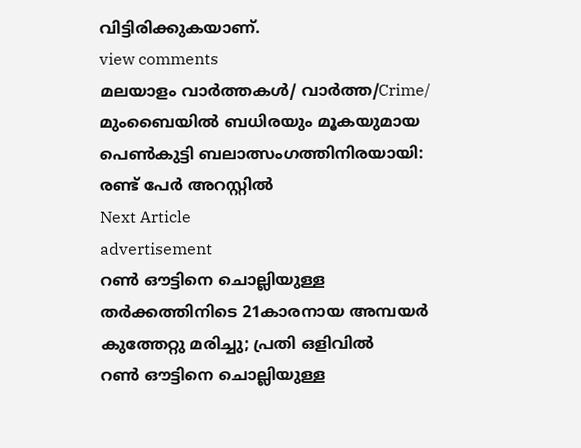വിട്ടിരിക്കുകയാണ്.
view comments
മലയാളം വാർത്തകൾ/ വാർത്ത/Crime/
മുംബൈയിൽ ബധിരയും മൂകയുമായ പെൺകുട്ടി ബലാത്സംഗത്തിനിരയായി: രണ്ട് പേർ അറസ്റ്റിൽ
Next Article
advertisement
റൺ ഔട്ടിനെ ചൊല്ലിയുള്ള തർക്കത്തിനിടെ 21കാരനായ അമ്പയർ കുത്തേറ്റു മരിച്ചു; പ്രതി ഒളിവിൽ
റൺ ഔട്ടിനെ ചൊല്ലിയുള്ള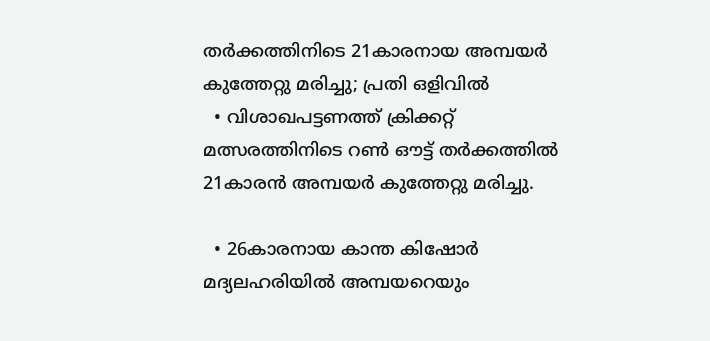തർക്കത്തിനിടെ 21കാരനായ അമ്പയർ കുത്തേറ്റു മരിച്ചു; പ്രതി ഒളിവിൽ
  • വിശാഖപട്ടണത്ത് ക്രിക്കറ്റ് മത്സരത്തിനിടെ റൺ ഔട്ട് തർക്കത്തിൽ 21കാരൻ അമ്പയർ കുത്തേറ്റു മരിച്ചു.

  • 26കാരനായ കാന്ത കിഷോർ മദ്യലഹരിയിൽ അമ്പയറെയും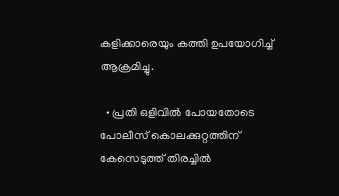കളിക്കാരെയും കത്തി ഉപയോഗിച്ച് ആക്രമിച്ചു.

  • പ്രതി ഒളിവിൽ പോയതോടെ പോലീസ് കൊലക്കുറ്റത്തിന് കേസെടുത്ത് തിരച്ചിൽ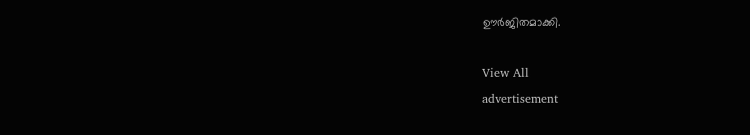ഊർജിതമാക്കി.

View All
advertisement